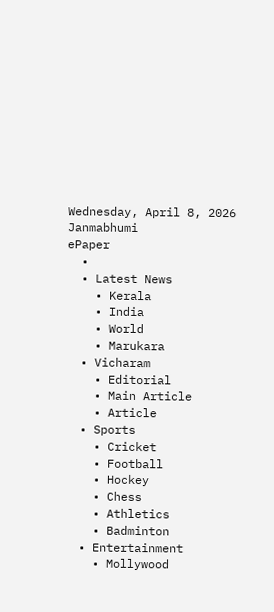Wednesday, April 8, 2026
Janmabhumi
ePaper
  •
  • Latest News
    • Kerala
    • India
    • World
    • Marukara
  • Vicharam
    • Editorial
    • Main Article
    • Article
  • Sports
    • Cricket
    • Football
    • Hockey
    • Chess
    • Athletics
    • Badminton
  • Entertainment
    • Mollywood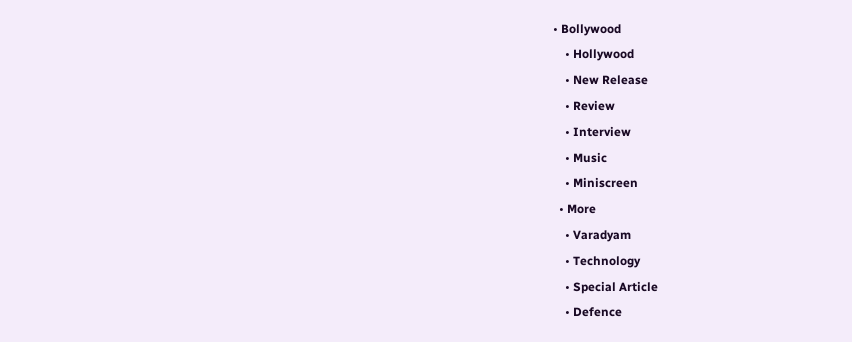• Bollywood
    • Hollywood
    • New Release
    • Review
    • Interview
    • Music
    • Miniscreen
  • More
    • Varadyam
    • Technology
    • Special Article
    • Defence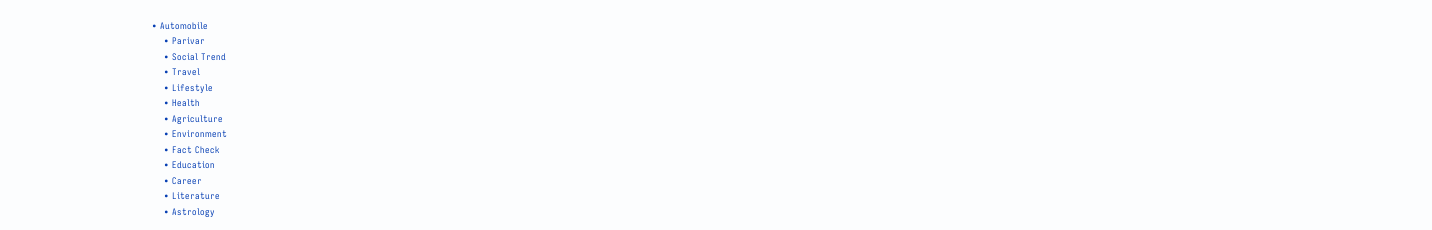• Automobile
    • Parivar
    • Social Trend
    • Travel
    • Lifestyle
    • Health
    • Agriculture
    • Environment
    • Fact Check
    • Education
    • Career
    • Literature
    • Astrology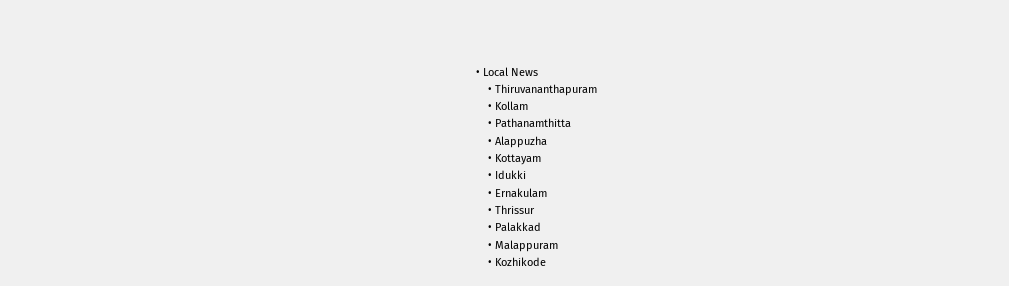• Local News
    • Thiruvananthapuram
    • Kollam
    • Pathanamthitta
    • Alappuzha
    • Kottayam
    • Idukki
    • Ernakulam
    • Thrissur
    • Palakkad
    • Malappuram
    • Kozhikode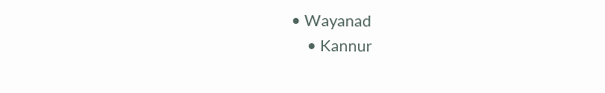• Wayanad
    • Kannur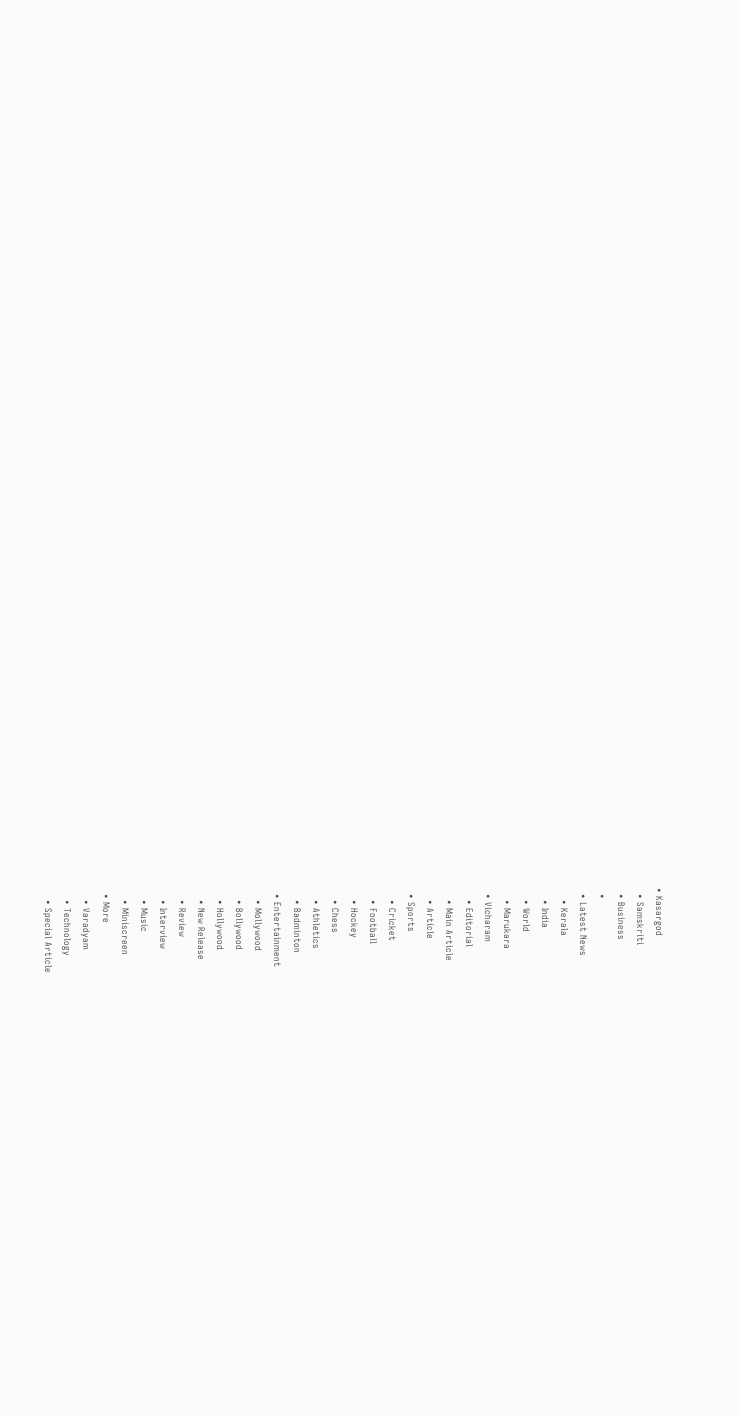• Kasargod
  • Samskriti
  • Business
  •
  • Latest News
    • Kerala
    • India
    • World
    • Marukara
  • Vicharam
    • Editorial
    • Main Article
    • Article
  • Sports
    • Cricket
    • Football
    • Hockey
    • Chess
    • Athletics
    • Badminton
  • Entertainment
    • Mollywood
    • Bollywood
    • Hollywood
    • New Release
    • Review
    • Interview
    • Music
    • Miniscreen
  • More
    • Varadyam
    • Technology
    • Special Article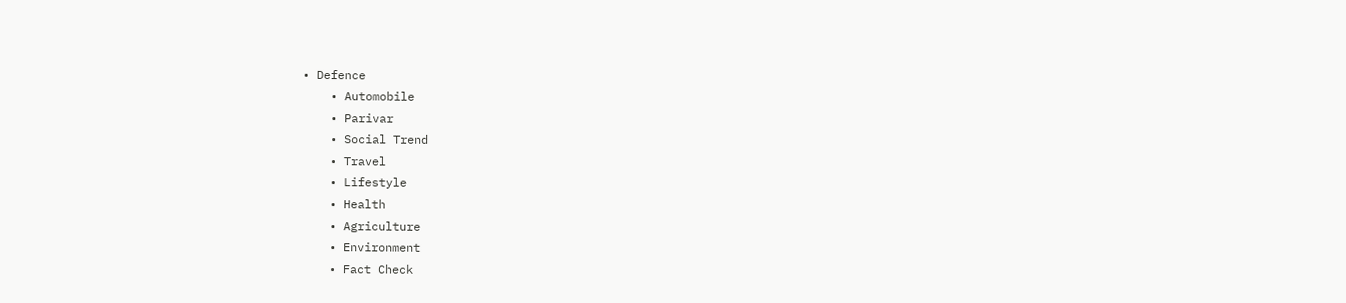• Defence
    • Automobile
    • Parivar
    • Social Trend
    • Travel
    • Lifestyle
    • Health
    • Agriculture
    • Environment
    • Fact Check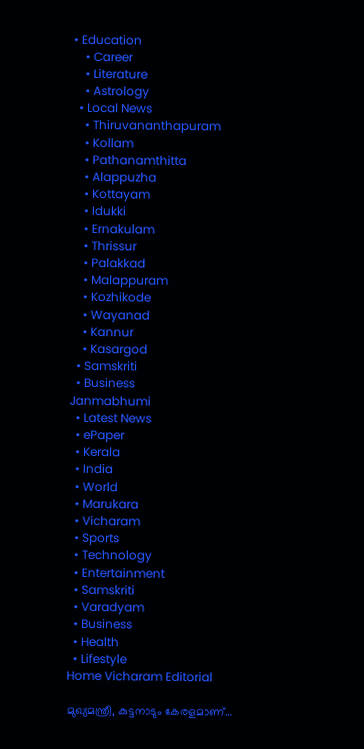• Education
    • Career
    • Literature
    • Astrology
  • Local News
    • Thiruvananthapuram
    • Kollam
    • Pathanamthitta
    • Alappuzha
    • Kottayam
    • Idukki
    • Ernakulam
    • Thrissur
    • Palakkad
    • Malappuram
    • Kozhikode
    • Wayanad
    • Kannur
    • Kasargod
  • Samskriti
  • Business
Janmabhumi
  • Latest News
  • ePaper
  • Kerala
  • India
  • World
  • Marukara
  • Vicharam
  • Sports
  • Technology
  • Entertainment
  • Samskriti
  • Varadyam
  • Business
  • Health
  • Lifestyle
Home Vicharam Editorial

മുഖ്യമന്ത്രീ, കുട്ടനാടും കേരളമാണ്…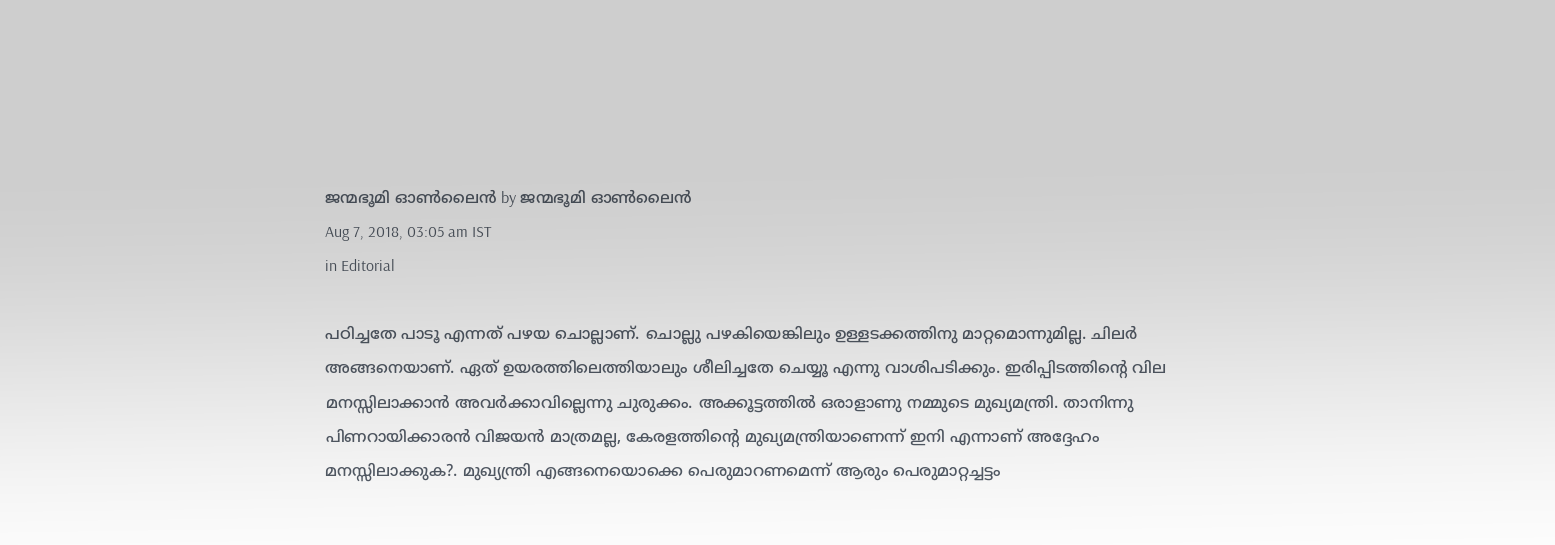ജന്മഭൂമി ഓണ്‍ലൈന്‍ by ജന്മഭൂമി ഓണ്‍ലൈന്‍
Aug 7, 2018, 03:05 am IST
in Editorial

പഠിച്ചതേ പാടൂ എന്നത് പഴയ ചൊല്ലാണ്. ചൊല്ലു പഴകിയെങ്കിലും ഉള്ളടക്കത്തിനു മാറ്റമൊന്നുമില്ല. ചിലര്‍ അങ്ങനെയാണ്. ഏത് ഉയരത്തിലെത്തിയാലും ശീലിച്ചതേ ചെയ്യൂ എന്നു വാശിപടിക്കും. ഇരിപ്പിടത്തിന്റെ വില മനസ്സിലാക്കാന്‍ അവര്‍ക്കാവില്ലെന്നു ചുരുക്കം. അക്കൂട്ടത്തില്‍ ഒരാളാണു നമ്മുടെ മുഖ്യമന്ത്രി. താനിന്നു പിണറായിക്കാരന്‍ വിജയന്‍ മാത്രമല്ല, കേരളത്തിന്റെ മുഖ്യമന്ത്രിയാണെന്ന് ഇനി എന്നാണ് അദ്ദേഹം മനസ്സിലാക്കുക?. മുഖ്യന്ത്രി എങ്ങനെയൊക്കെ പെരുമാറണമെന്ന് ആരും പെരുമാറ്റച്ചട്ടം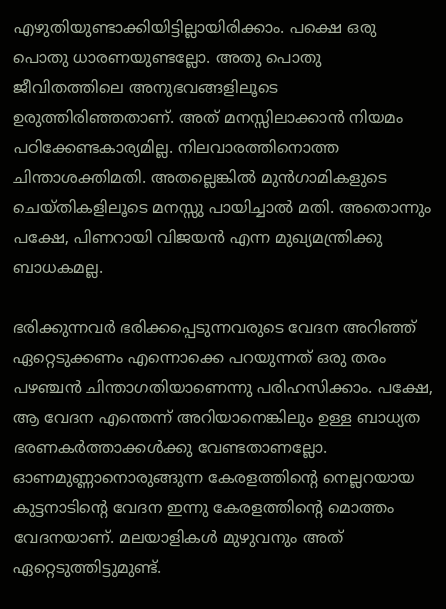എഴുതിയുണ്ടാക്കിയിട്ടില്ലായിരിക്കാം. പക്ഷെ ഒരു പൊതു ധാരണയുണ്ടല്ലോ. അതു പൊതു ജീവിതത്തിലെ അനുഭവങ്ങളിലൂടെ ഉരുത്തിരിഞ്ഞതാണ്. അത് മനസ്സിലാക്കാന്‍ നിയമം പഠിക്കേണ്ടകാര്യമില്ല. നിലവാരത്തിനൊത്ത ചിന്താശക്തിമതി. അതല്ലെങ്കില്‍ മുന്‍ഗാമികളുടെ ചെയ്തികളിലൂടെ മനസ്സു പായിച്ചാല്‍ മതി. അതൊന്നും പക്ഷേ, പിണറായി വിജയന്‍ എന്ന മുഖ്യമന്ത്രിക്കു ബാധകമല്ല.

ഭരിക്കുന്നവര്‍ ഭരിക്കപ്പെടുന്നവരുടെ വേദന അറിഞ്ഞ് ഏറ്റെടുക്കണം എന്നൊക്കെ പറയുന്നത് ഒരു തരം പഴഞ്ചന്‍ ചിന്താഗതിയാണെന്നു പരിഹസിക്കാം. പക്ഷേ, ആ വേദന എന്തെന്ന് അറിയാനെങ്കിലും ഉള്ള ബാധ്യത ഭരണകര്‍ത്താക്കള്‍ക്കു വേണ്ടതാണല്ലോ. ഓണമുണ്ണാനൊരുങ്ങുന്ന കേരളത്തിന്റെ നെല്ലറയായ കുട്ടനാടിന്റെ വേദന ഇന്നു കേരളത്തിന്റെ മൊത്തം വേദനയാണ്. മലയാളികള്‍ മുഴുവനും അത് ഏറ്റെടുത്തിട്ടുമുണ്ട്.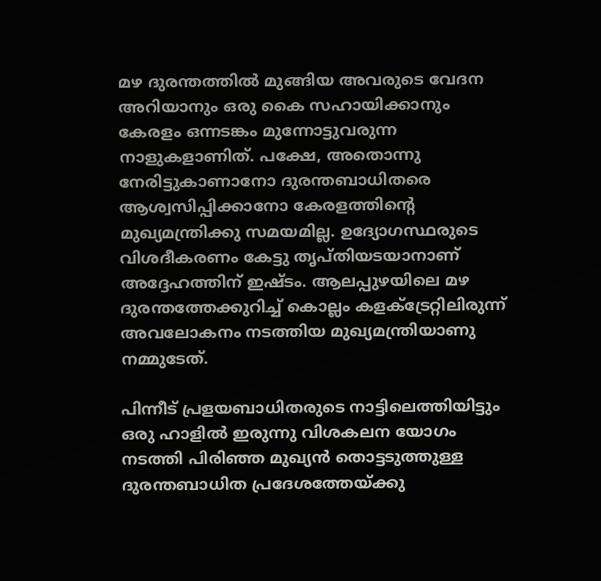മഴ ദുരന്തത്തില്‍ മുങ്ങിയ അവരുടെ വേദന അറിയാനും ഒരു കൈ സഹായിക്കാനും കേരളം ഒന്നടങ്കം മുന്നോട്ടുവരുന്ന നാളുകളാണിത്. പക്ഷേ, അതൊന്നു നേരിട്ടുകാണാനോ ദുരന്തബാധിതരെ ആശ്വസിപ്പിക്കാനോ കേരളത്തിന്റെ മുഖ്യമന്ത്രിക്കു സമയമില്ല. ഉദ്യോഗസ്ഥരുടെ വിശദീകരണം കേട്ടു തൃപ്തിയടയാനാണ് അദ്ദേഹത്തിന് ഇഷ്ടം. ആലപ്പുഴയിലെ മഴ ദുരന്തത്തേക്കുറിച്ച് കൊല്ലം കളക്ട്രേറ്റിലിരുന്ന് അവലോകനം നടത്തിയ മുഖ്യമന്ത്രിയാണു നമ്മുടേത്.

പിന്നീട് പ്രളയബാധിതരുടെ നാട്ടിലെത്തിയിട്ടും ഒരു ഹാളില്‍ ഇരുന്നു വിശകലന യോഗം നടത്തി പിരിഞ്ഞ മുഖ്യന്‍ തൊട്ടടുത്തുള്ള ദുരന്തബാധിത പ്രദേശത്തേയ്‌ക്കു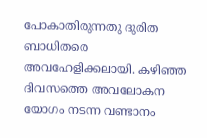പോകാതിരുന്നതു ദുരിത ബാധിതരെ അവഹേളിക്കലായി. കഴിഞ്ഞ ദിവസത്തെ അവലോകന യോഗം നടന്ന വണ്ടാനം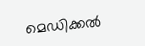മെഡിക്കല്‍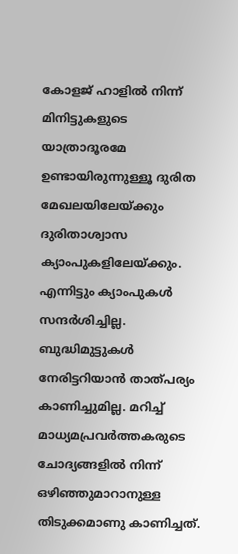കോളജ് ഹാളില്‍ നിന്ന് മിനിട്ടുകളുടെ യാത്രാദൂരമേ ഉണ്ടായിരുന്നുള്ളൂ ദുരിത മേഖലയിലേയ്‌ക്കും ദുരിതാശ്വാസ ക്യാംപുകളിലേയ്‌ക്കും. എന്നിട്ടും ക്യാംപുകള്‍ സന്ദര്‍ശിച്ചില്ല. ബുദ്ധിമുട്ടുകള്‍ നേരിട്ടറിയാന്‍ താത്പര്യം കാണിച്ചുമില്ല. മറിച്ച് മാധ്യമപ്രവര്‍ത്തകരുടെ ചോദ്യങ്ങളില്‍ നിന്ന് ഒഴിഞ്ഞുമാറാനുള്ള തിടുക്കമാണു കാണിച്ചത്.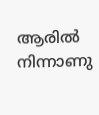ആരില്‍ നിന്നാണു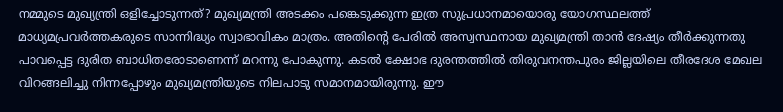നമ്മുടെ മുഖ്യന്ത്രി ഒളിച്ചോടുന്നത്? മുഖ്യമന്ത്രി അടക്കം പങ്കെടുക്കുന്ന ഇത്ര സുപ്രധാനമായൊരു യോഗസ്ഥലത്ത് മാധ്യമപ്രവര്‍ത്തകരുടെ സാന്നിദ്ധ്യം സ്വാഭാവികം മാത്രം. അതിന്റെ പേരില്‍ അസ്വസ്ഥനായ മുഖ്യമന്ത്രി താന്‍ ദേഷ്യം തീര്‍ക്കുന്നതു പാവപ്പെട്ട ദുരിത ബാധിതരോടാണെന്ന് മറന്നു പോകുന്നു. കടല്‍ ക്ഷോഭ ദുരന്തത്തില്‍ തിരുവനന്തപുരം ജില്ലയിലെ തീരദേശ മേഖല വിറങ്ങലിച്ചു നിന്നപ്പോഴും മുഖ്യമന്ത്രിയുടെ നിലപാടു സമാനമായിരുന്നു. ഈ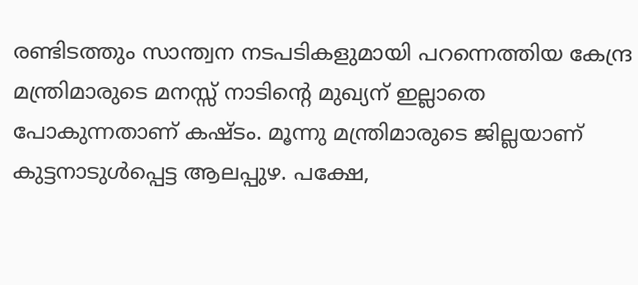രണ്ടിടത്തും സാന്ത്വന നടപടികളുമായി പറന്നെത്തിയ കേന്ദ്ര മന്ത്രിമാരുടെ മനസ്സ് നാടിന്റെ മുഖ്യന് ഇല്ലാതെ പോകുന്നതാണ് കഷ്ടം. മൂന്നു മന്ത്രിമാരുടെ ജില്ലയാണ് കുട്ടനാടുള്‍പ്പെട്ട ആലപ്പുഴ. പക്ഷേ,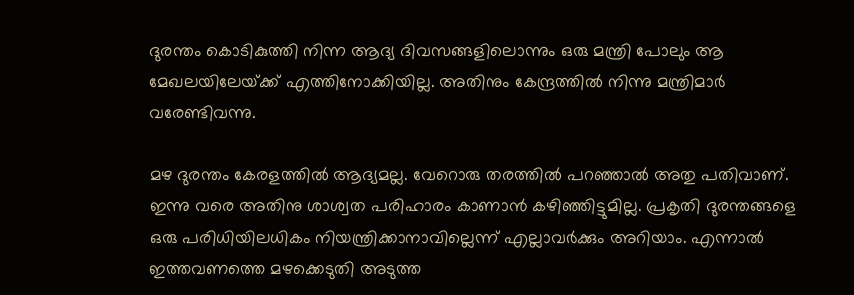ദുരന്തം കൊടികുത്തി നിന്ന ആദ്യ ദിവസങ്ങളിലൊന്നും ഒരു മന്ത്രി പോലും ആ മേഖലയിലേയ്‌ക്ക് എത്തിനോക്കിയില്ല. അതിനും കേന്ദ്രത്തില്‍ നിന്നു മന്ത്രിമാര്‍ വരേണ്ടിവന്നു.

മഴ ദുരന്തം കേരളത്തില്‍ ആദ്യമല്ല. വേറൊരു തരത്തില്‍ പറഞ്ഞാല്‍ അതു പതിവാണ്. ഇന്നു വരെ അതിനു ശാശ്വത പരിഹാരം കാണാന്‍ കഴിഞ്ഞിട്ടുമില്ല. പ്രകൃതി ദുരന്തങ്ങളെ ഒരു പരിധിയിലധികം നിയന്ത്രിക്കാനാവില്ലെന്ന് എല്ലാവര്‍ക്കും അറിയാം. എന്നാല്‍ ഇത്തവണത്തെ മഴക്കെടുതി അടുത്ത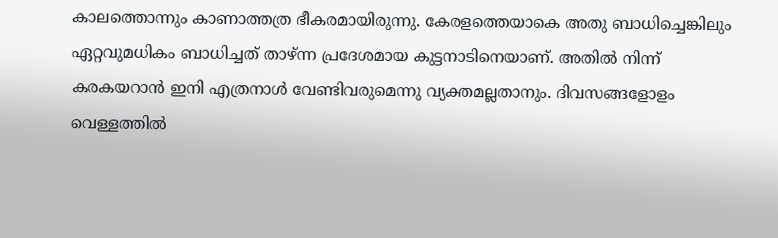കാലത്തൊന്നും കാണാത്തത്ര ഭീകരമായിരുന്നു. കേരളത്തെയാകെ അതു ബാധിച്ചെങ്കിലും ഏറ്റവുമധികം ബാധിച്ചത് താഴ്ന്ന പ്രദേശമായ കുട്ടനാടിനെയാണ്. അതില്‍ നിന്ന് കരകയറാന്‍ ഇനി എത്രനാള്‍ വേണ്ടിവരുമെന്നു വ്യക്തമല്ലതാനും. ദിവസങ്ങളോളം വെള്ളത്തില്‍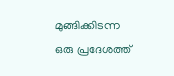മുങ്ങിക്കിടന്ന ഒരു പ്രദേശത്ത്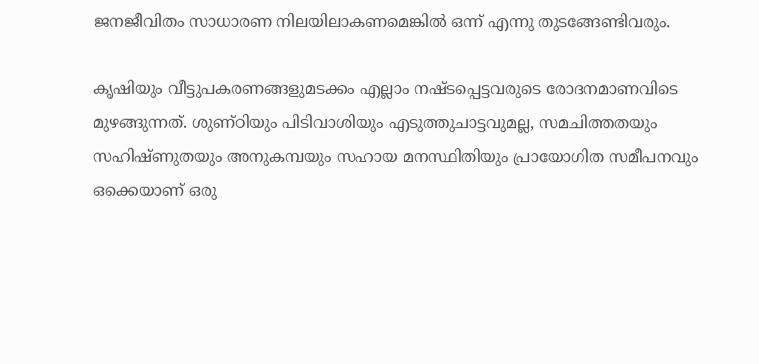ജനജീവിതം സാധാരണ നിലയിലാകണമെങ്കില്‍ ഒന്ന് എന്നു തുടങ്ങേണ്ടിവരും.

കൃഷിയും വീട്ടുപകരണങ്ങളുമടക്കം എല്ലാം നഷ്ടപ്പെട്ടവരുടെ രോദനമാണവിടെ മുഴങ്ങുന്നത്. ശുണ്ഠിയും പിടിവാശിയും എടുത്തുചാട്ടവുമല്ല, സമചിത്തതയും സഹിഷ്ണുതയും അനുകമ്പയും സഹായ മനസ്ഥിതിയും പ്രായോഗിത സമീപനവും ഒക്കെയാണ് ഒരു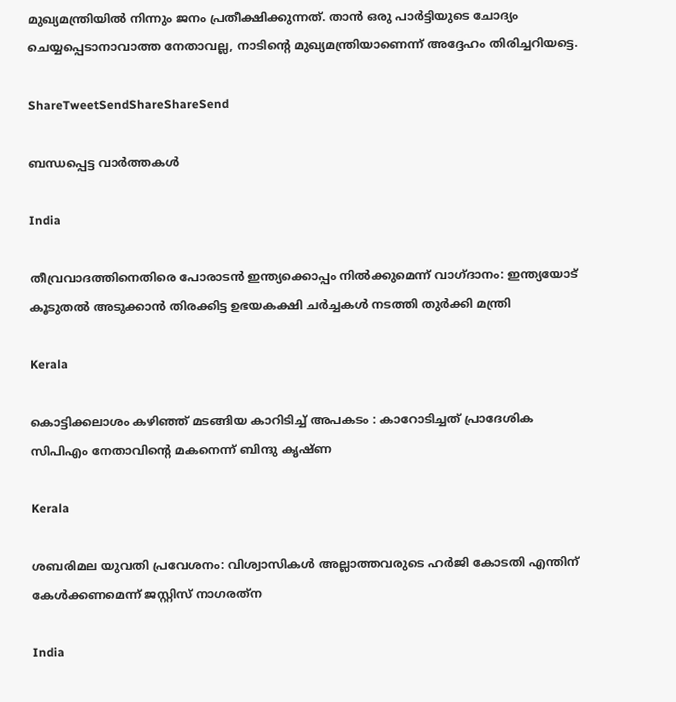മുഖ്യമന്ത്രിയില്‍ നിന്നും ജനം പ്രതീക്ഷിക്കുന്നത്. താന്‍ ഒരു പാര്‍ട്ടിയുടെ ചോദ്യം ചെയ്യപ്പെടാനാവാത്ത നേതാവല്ല, നാടിന്റെ മുഖ്യമന്ത്രിയാണെന്ന് അദ്ദേഹം തിരിച്ചറിയട്ടെ.

ShareTweetSendShareShareSend

ബന്ധപ്പെട്ട വാര്‍ത്തകള്‍

India

തീവ്രവാദത്തിനെതിരെ പോരാടൻ ഇന്ത്യക്കൊപ്പം നിൽക്കുമെന്ന് വാഗ്ദാനം: ഇന്ത്യയോട് കൂടുതൽ അടുക്കാൻ തിരക്കിട്ട ഉഭയകക്ഷി ചർച്ചകൾ നടത്തി തുർക്കി മന്ത്രി

Kerala

കൊട്ടിക്കലാശം കഴിഞ്ഞ് മടങ്ങിയ കാറിടിച്ച് അപകടം : കാറോടിച്ചത് പ്രാദേശിക സിപിഎം നേതാവിന്റെ മകനെന്ന് ബിന്ദു കൃഷ്ണ

Kerala

ശബരിമല യുവതി പ്രവേശനം: വിശ്വാസികള്‍ അല്ലാത്തവരുടെ ഹര്‍ജി കോടതി എന്തിന് കേള്‍ക്കണമെന്ന് ജസ്റ്റിസ് നാഗരത്‌ന

India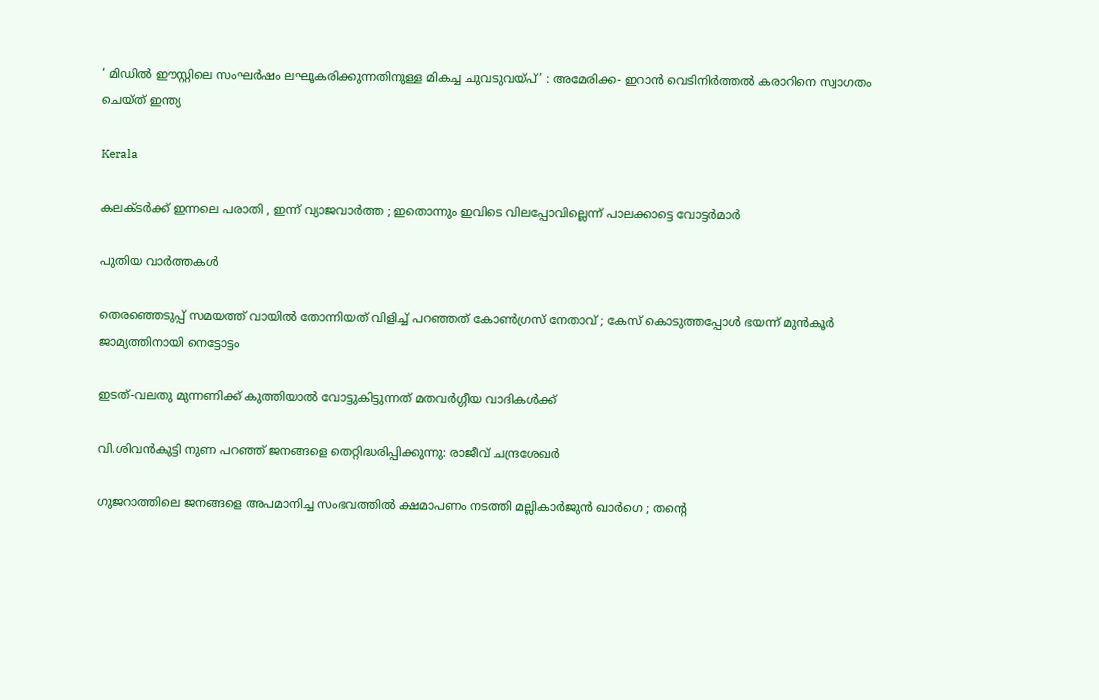‘ മിഡിൽ ഈസ്റ്റിലെ സംഘർഷം ലഘൂകരിക്കുന്നതിനുള്ള മികച്ച ചുവടുവയ്‌പ്’ : അമേരിക്ക- ഇറാൻ വെടിനിർത്തൽ കരാറിനെ സ്വാഗതം ചെയ്ത് ഇന്ത്യ

Kerala

കലക്ടർക്ക് ഇന്നലെ പരാതി , ഇന്ന് വ്യാജവാർത്ത ; ഇതൊന്നും ഇവിടെ വിലപ്പോവില്ലെന്ന് പാലക്കാട്ടെ വോട്ടർമാർ

പുതിയ വാര്‍ത്തകള്‍

തെരഞ്ഞെടുപ്പ് സമയത്ത് വായിൽ തോന്നിയത് വിളിച്ച് പറഞ്ഞത് കോൺഗ്രസ് നേതാവ് ; കേസ് കൊടുത്തപ്പോൾ ഭയന്ന് മുൻകൂർ ജാമ്യത്തിനായി നെട്ടോട്ടം

ഇടത്-വലതു മുന്നണിക്ക് കുത്തിയാൽ വോട്ടുകിട്ടുന്നത് മതവർഗ്ഗീയ വാദികൾക്ക്

വി.ശിവന്‍കുട്ടി നുണ പറഞ്ഞ് ജനങ്ങളെ തെറ്റിദ്ധരിപ്പിക്കുന്നു: രാജീവ് ചന്ദ്രശേഖര്‍

ഗുജറാത്തിലെ ജനങ്ങളെ അപമാനിച്ച സംഭവത്തിൽ ക്ഷമാപണം നടത്തി മല്ലികാർജുൻ ഖാർഗെ ; തന്റെ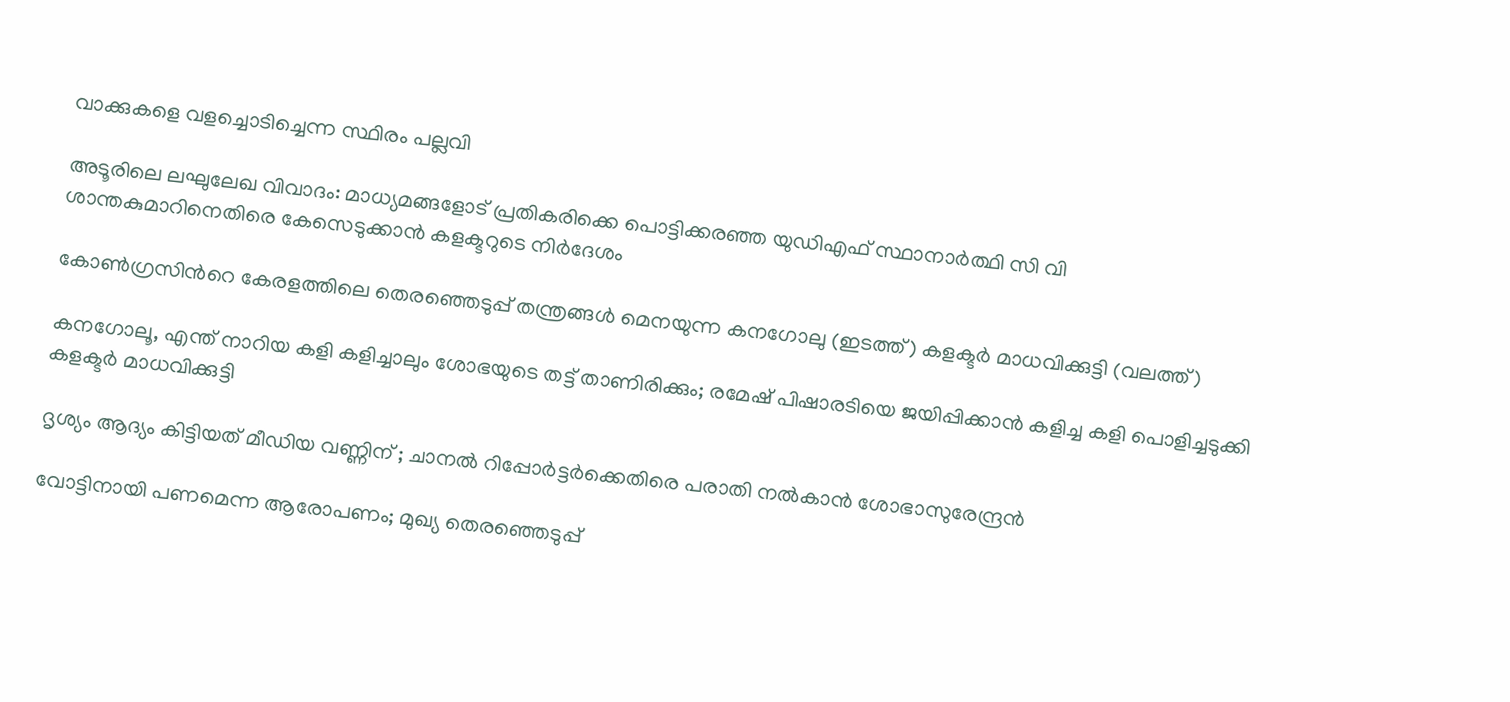വാക്കുകളെ വളച്ചൊടിച്ചെന്ന സ്ഥിരം പല്ലവി

അടൂരിലെ ലഘുലേഖ വിവാദം: മാധ്യമങ്ങളോട് പ്രതികരിക്കെ പൊട്ടിക്കരഞ്ഞ യുഡിഎഫ് സ്ഥാനാര്‍ത്ഥി സി വി ശാന്തകുമാറിനെതിരെ കേസെടുക്കാന്‍ കളക്ടറുടെ നിര്‍ദേശം

കോണ്‍ഗ്രസിന്‍റെ കേരളത്തിലെ തെരഞ്ഞെടുപ്പ് തന്ത്രങ്ങള്‍ മെനയുന്ന കനഗോലു (ഇടത്ത്) കളക്ടര്‍ മാധവിക്കുട്ടി (വലത്ത്)

കനഗോലൂ, എന്ത് നാറിയ കളി കളിച്ചാലും ശോഭയുടെ തട്ട് താണിരിക്കും; രമേഷ് പിഷാരടിയെ ജയിപ്പിക്കാന്‍ കളിച്ച കളി പൊളിച്ചടുക്കി കളക്ടര്‍ മാധവിക്കുട്ടി

ദൃശ്യം ആദ്യം കിട്ടിയത് മീഡിയ വണ്ണിന് ; ചാനൽ റിപ്പോർട്ടർക്കെതിരെ പരാതി നൽകാൻ ശോഭാസുരേന്ദ്രൻ

വോട്ടിനായി പണമെന്ന ആരോപണം; മുഖ്യ തെരഞ്ഞെടുപ്പ്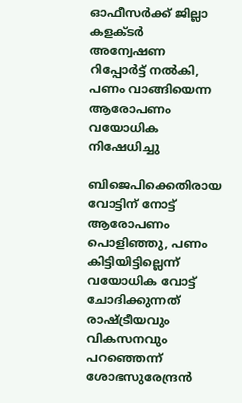ഓഫീസര്‍ക്ക് ജില്ലാ കളക്ടര്‍ അന്വേഷണ റിപ്പോര്‍ട്ട് നല്‍കി, പണം വാങ്ങിയെന്ന ആരോപണം വയോധിക നിഷേധിച്ചു

ബിജെപിക്കെതിരായ വോട്ടിന് നോട്ട് ആരോപണം പൊളിഞ്ഞു, പണം കിട്ടിയിട്ടില്ലെന്ന് വയോധിക വോട്ട് ചോദിക്കുന്നത് രാഷ്‌ട്രീയവും വികസനവും പറഞ്ഞെന്ന് ശോഭസുരേന്ദ്രന്‍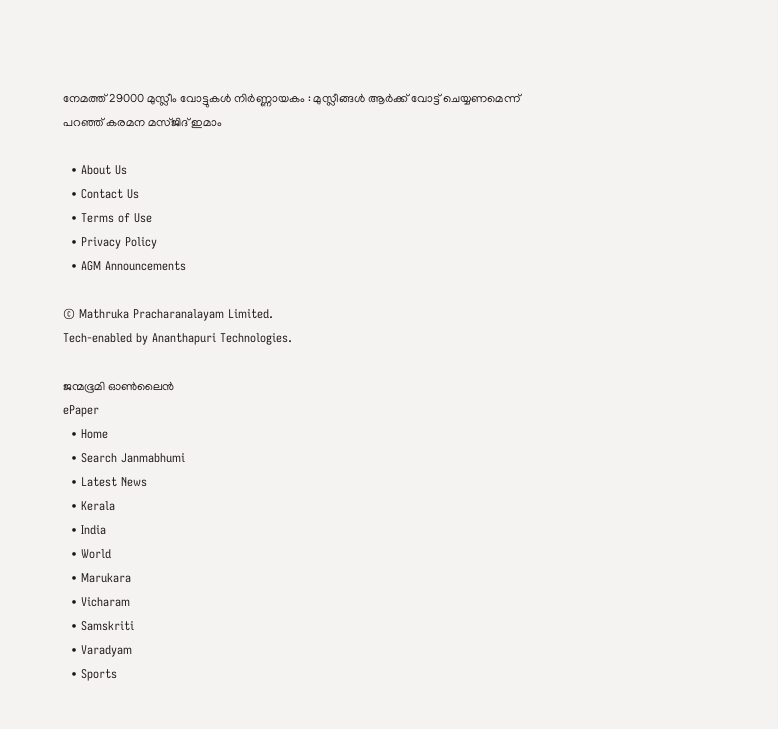നേമത്ത് 29000 മുസ്ലീം വോട്ടുകൾ നിർണ്ണായകം : മുസ്ലീങ്ങൾ ആർക്ക് വോട്ട് ചെയ്യണമെന്ന് പറഞ്ഞ് കരമന മസ്ജിദ് ഇമാം

  • About Us
  • Contact Us
  • Terms of Use
  • Privacy Policy
  • AGM Announcements

© Mathruka Pracharanalayam Limited.
Tech-enabled by Ananthapuri Technologies.

ജന്മഭൂമി ഓണ്‍ലൈന്‍
ePaper
  • Home
  • Search Janmabhumi
  • Latest News
  • Kerala
  • India
  • World
  • Marukara
  • Vicharam
  • Samskriti
  • Varadyam
  • Sports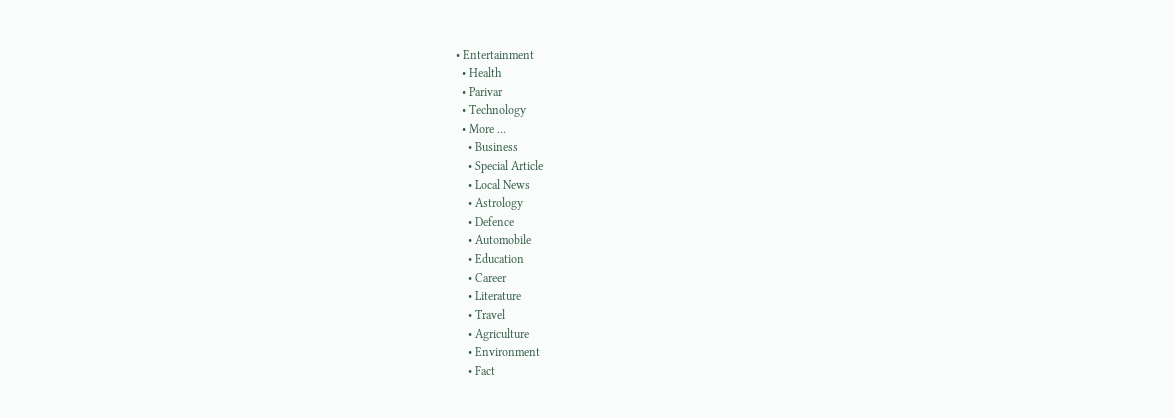• Entertainment
  • Health
  • Parivar
  • Technology
  • More …
    • Business
    • Special Article
    • Local News
    • Astrology
    • Defence
    • Automobile
    • Education
    • Career
    • Literature
    • Travel
    • Agriculture
    • Environment
    • Fact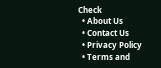Check
  • About Us
  • Contact Us
  • Privacy Policy
  • Terms and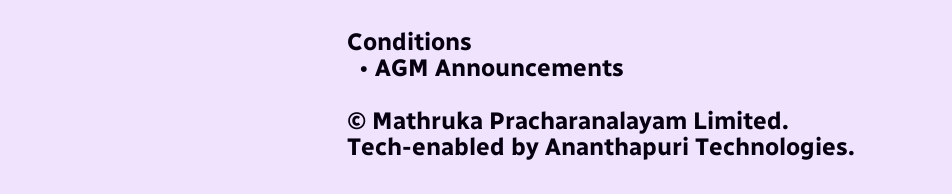Conditions
  • AGM Announcements

© Mathruka Pracharanalayam Limited.
Tech-enabled by Ananthapuri Technologies.